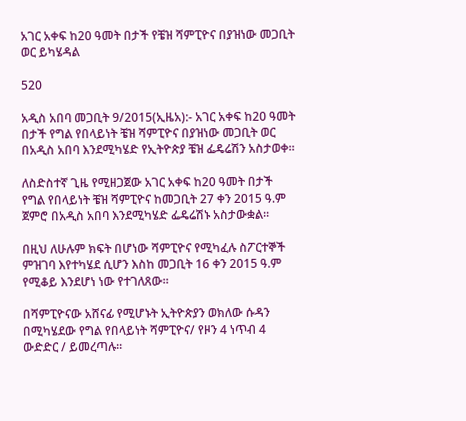አገር አቀፍ ከ20 ዓመት በታች የቼዝ ሻምፒዮና በያዝነው መጋቢት ወር ይካሄዳል

520

አዲስ አበባ መጋቢት 9/2015(ኢዜአ):- አገር አቀፍ ከ20 ዓመት በታች የግል የበላይነት ቼዝ ሻምፒዮና በያዝነው መጋቢት ወር በአዲስ አበባ እንደሚካሄድ የኢትዮጵያ ቼዝ ፌዴሬሽን አስታወቀ።

ለስድስተኛ ጊዜ የሚዘጋጀው አገር አቀፍ ከ20 ዓመት በታች የግል የበላይነት ቼዝ ሻምፒዮና ከመጋቢት 27 ቀን 2015 ዓ.ም ጀምሮ በአዲስ አበባ እንደሚካሄድ ፌዴሬሽኑ አስታውቋል።

በዚህ ለሁሉም ክፍት በሆነው ሻምፒዮና የሚካፈሉ ስፖርተኞች ምዝገባ እየተካሄደ ሲሆን እስከ መጋቢት 16 ቀን 2015 ዓ.ም የሚቆይ እንደሆነ ነው የተገለጸው።

በሻምፒዮናው አሸናፊ የሚሆኑት ኢትዮጵያን ወክለው ሱዳን በሚካሄደው የግል የበላይነት ሻምፒዮና/ የዞን 4 ነጥብ 4  ውድድር / ይመረጣሉ።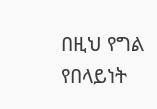በዚህ የግል የበላይነት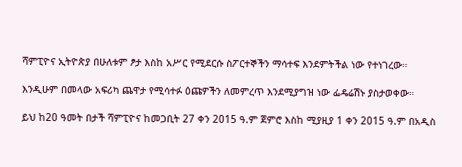ሻምፒዮና ኢትዮጵያ በሁለቱም ፆታ እስከ አሥር የሚደርሱ ስፖርተኞችን ማሳተፍ እንደምትችል ነው የተነገረው።

እንዲሁም በመላው አፍሪካ ጨዋታ የሚሳተፉ ዕጩዎችን ለመምረጥ እንደሚያግዝ ነው ፌዴሬሽኑ ያስታወቀው።

ይህ ከ20 ዓመት በታች ሻምፒዮና ከመጋቢት 27 ቀን 2015 ዓ.ም ጀምሮ እስከ ሚያዚያ 1 ቀን 2015 ዓ.ም በአዲስ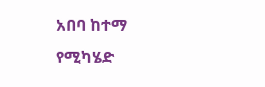አበባ ከተማ የሚካሄድ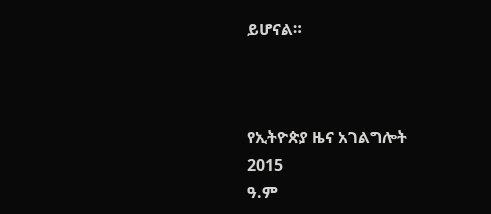ይሆናል።



የኢትዮጵያ ዜና አገልግሎት
2015
ዓ.ም